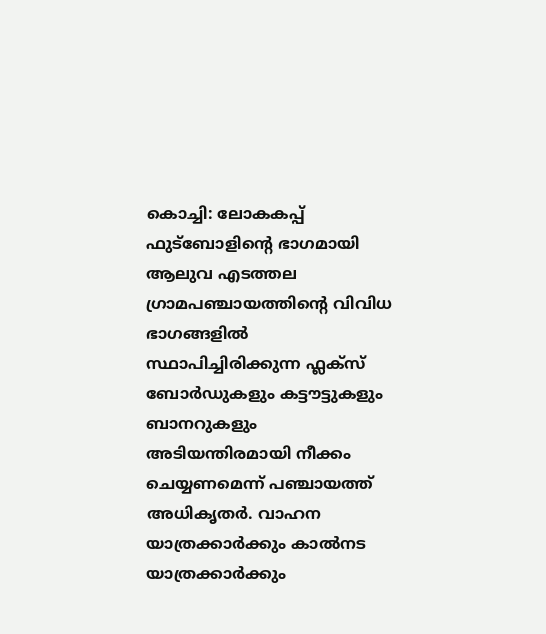കൊച്ചി: ലോകകപ്പ് ഫുട്ബോളിന്റെ ഭാഗമായി ആലുവ എടത്തല ഗ്രാമപഞ്ചായത്തിന്റെ വിവിധ ഭാഗങ്ങളിൽ സ്ഥാപിച്ചിരിക്കുന്ന ഫ്ലക്സ് ബോർഡുകളും കട്ടൗട്ടുകളും ബാനറുകളും അടിയന്തിരമായി നീക്കം ചെയ്യണമെന്ന് പഞ്ചായത്ത് അധികൃതർ. വാഹന യാത്രക്കാർക്കും കാൽനട യാത്രക്കാർക്കും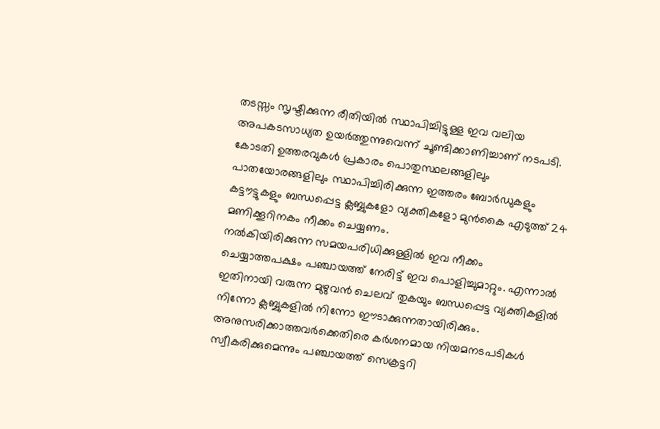തടസ്സം സൃഷ്ടിക്കുന്ന രീതിയിൽ സ്ഥാപിച്ചിട്ടുള്ള ഇവ വലിയ അപകടസാധ്യത ഉയർത്തുന്നുവെന്ന് ചൂണ്ടിക്കാണിച്ചാണ് നടപടി. കോടതി ഉത്തരവുകൾ പ്രകാരം പൊതുസ്ഥലങ്ങളിലും പാതയോരങ്ങളിലും സ്ഥാപിച്ചിരിക്കുന്ന ഇത്തരം ബോർഡുകളും കട്ടൗട്ടുകളും ബന്ധപ്പെട്ട ക്ലബ്ബുകളോ വ്യക്തികളോ മുൻകൈ എടുത്ത് 24 മണിക്കൂറിനകം നീക്കം ചെയ്യണം.
നൽകിയിരിക്കുന്ന സമയപരിധിക്കുള്ളിൽ ഇവ നീക്കം ചെയ്യാത്തപക്ഷം പഞ്ചായത്ത് നേരിട്ട് ഇവ പൊളിച്ചുമാറ്റും. എന്നാൽ ഇതിനായി വരുന്ന മുഴുവൻ ചെലവ് തുകയും ബന്ധപ്പെട്ട വ്യക്തികളിൽ നിന്നോ ക്ലബ്ബുകളിൽ നിന്നോ ഈടാക്കുന്നതായിരിക്കും. അനുസരിക്കാത്തവർക്കെതിരെ കർശനമായ നിയമനടപടികൾ സ്വീകരിക്കുമെന്നും പഞ്ചായത്ത് സെക്രട്ടറി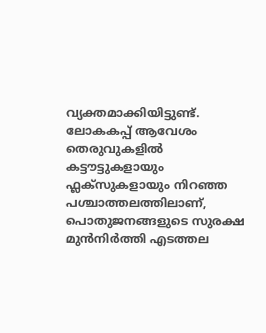വ്യക്തമാക്കിയിട്ടുണ്ട്. ലോകകപ്പ് ആവേശം തെരുവുകളിൽ കട്ടൗട്ടുകളായും ഫ്ലക്സുകളായും നിറഞ്ഞ പശ്ചാത്തലത്തിലാണ്, പൊതുജനങ്ങളുടെ സുരക്ഷ മുൻനിർത്തി എടത്തല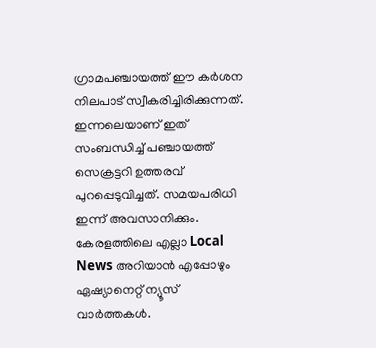ഗ്രാമപഞ്ചായത്ത് ഈ കർശന നിലപാട് സ്വീകരിച്ചിരിക്കുന്നത്. ഇന്നലെയാണ് ഇത് സംബന്ധിച്ച് പഞ്ചായത്ത് സെക്രട്ടറി ഉത്തരവ് പുറപ്പെടുവിച്ചത്. സമയപരിധി ഇന്ന് അവസാനിക്കും.
കേരളത്തിലെ എല്ലാ Local News അറിയാൻ എപ്പോഴും ഏഷ്യാനെറ്റ് ന്യൂസ് വാർത്തകൾ.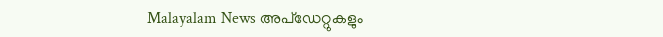Malayalam News അപ്ഡേറ്റുകളും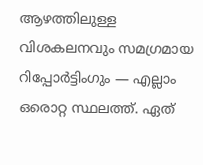ആഴത്തിലുള്ള വിശകലനവും സമഗ്രമായ റിപ്പോർട്ടിംഗും — എല്ലാം ഒരൊറ്റ സ്ഥലത്ത്. ഏത്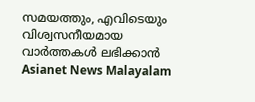സമയത്തും, എവിടെയും വിശ്വസനീയമായ വാർത്തകൾ ലഭിക്കാൻ Asianet News Malayalam